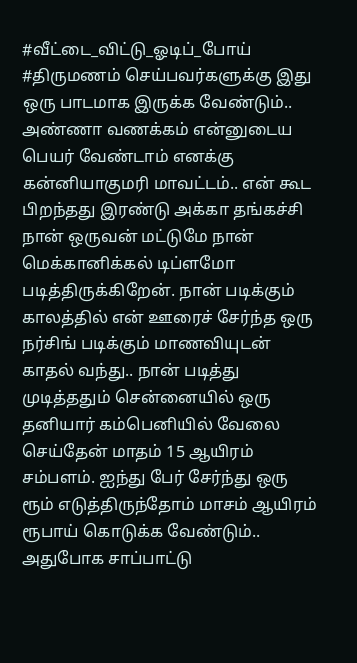#வீட்டை_விட்டு_ஓடிப்_போய் #திருமணம் செய்பவர்களுக்கு இது ஒரு பாடமாக இருக்க வேண்டும்..
அண்ணா வணக்கம் என்னுடைய பெயர் வேண்டாம் எனக்கு கன்னியாகுமரி மாவட்டம்.. என் கூட பிறந்தது இரண்டு அக்கா தங்கச்சி நான் ஒருவன் மட்டுமே நான் மெக்கானிக்கல் டிப்ளமோ படித்திருக்கிறேன். நான் படிக்கும் காலத்தில் என் ஊரைச் சேர்ந்த ஒரு நர்சிங் படிக்கும் மாணவியுடன் காதல் வந்து.. நான் படித்து முடித்ததும் சென்னையில் ஒரு தனியார் கம்பெனியில் வேலை செய்தேன் மாதம் 15 ஆயிரம் சம்பளம். ஐந்து பேர் சேர்ந்து ஒரு ரூம் எடுத்திருந்தோம் மாசம் ஆயிரம் ரூபாய் கொடுக்க வேண்டும்.. அதுபோக சாப்பாட்டு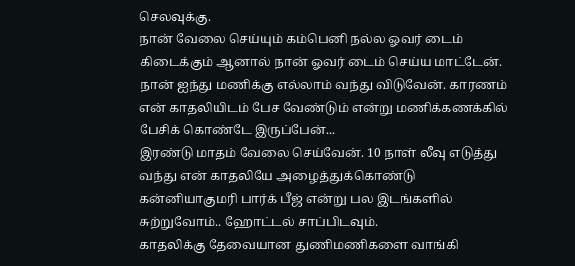செலவுக்கு.
நான் வேலை செய்யும் கம்பெனி நல்ல ஓவர் டைம் கிடைக்கும் ஆனால் நான் ஓவர் டைம் செய்ய மாட்டேன். நான் ஐந்து மணிக்கு எல்லாம் வந்து விடுவேன். காரணம் என் காதலியிடம் பேச வேண்டும் என்று மணிக்கணக்கில் பேசிக் கொண்டே இருப்பேன்...
இரண்டு மாதம் வேலை செய்வேன். 10 நாள் லீவு எடுத்து வந்து என் காதலியே அழைத்துக்கொண்டு கன்னியாகுமரி பார்க் பீஜ் என்று பல இடங்களில் சுற்றுவோம்.. ஹோட்டல் சாப்பிடவும்.
காதலிக்கு தேவையான துணிமணிகளை வாங்கி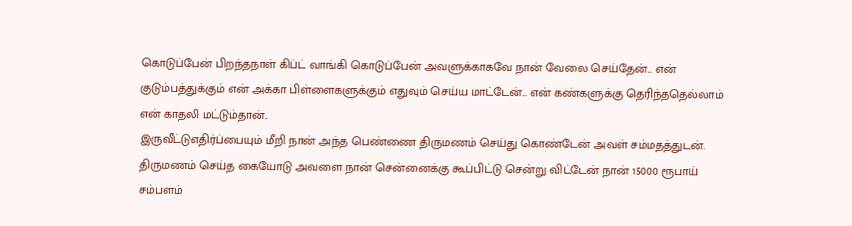கொடுப்பேன் பிறந்தநாள் கிப்ட் வாங்கி கொடுப்பேன் அவளுக்காகவே நான் வேலை செய்தேன்... என் குடும்பத்துக்கும் என் அக்கா பிள்ளைகளுக்கும் எதுவும் செய்ய மாட்டேன்... என் கண்களுக்கு தெரிந்ததெல்லாம் என் காதலி மட்டும்தான்..
இருவீட்டுஎதிர்ப்பையும் மீறி நான் அந்த பெண்ணை திருமணம் செய்து கொண்டேன் அவள் சம்மதத்துடன்.
திருமணம் செய்த கையோடு அவளை நான் சென்னைக்கு கூப்பிட்டு சென்று விட்டேன் நான் 15000 ரூபாய் சம்பளம்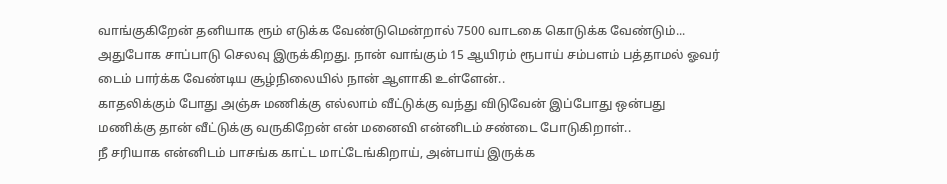வாங்குகிறேன் தனியாக ரூம் எடுக்க வேண்டுமென்றால் 7500 வாடகை கொடுக்க வேண்டும்... அதுபோக சாப்பாடு செலவு இருக்கிறது. நான் வாங்கும் 15 ஆயிரம் ரூபாய் சம்பளம் பத்தாமல் ஓவர் டைம் பார்க்க வேண்டிய சூழ்நிலையில் நான் ஆளாகி உள்ளேன்..
காதலிக்கும் போது அஞ்சு மணிக்கு எல்லாம் வீட்டுக்கு வந்து விடுவேன் இப்போது ஒன்பது மணிக்கு தான் வீட்டுக்கு வருகிறேன் என் மனைவி என்னிடம் சண்டை போடுகிறாள்..
நீ சரியாக என்னிடம் பாசங்க காட்ட மாட்டேங்கிறாய், அன்பாய் இருக்க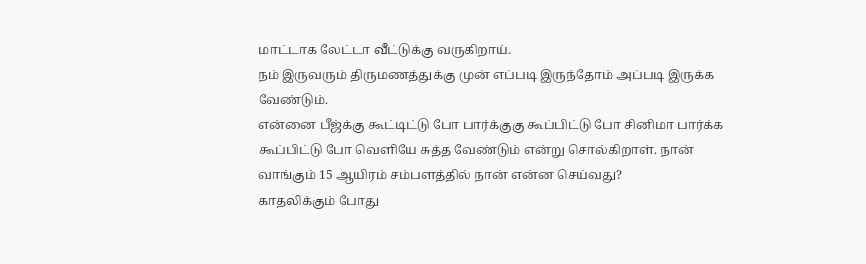மாட்டாக லேட்டா வீட்டுக்கு வருகிறாய்.
நம் இருவரும் திருமணத்துக்கு முன் எப்படி இருந்தோம் அப்படி இருக்க வேண்டும்.
என்னை பீஜ்க்கு கூட்டிட்டு போ பார்க்குகு கூப்பிட்டு போ சினிமா பார்க்க கூப்பிட்டு போ வெளியே சுத்த வேண்டும் என்று சொல்கிறாள். நான் வாங்கும் 15 ஆயிரம் சம்பளத்தில் நான் என்ன செய்வது?
காதலிக்கும் போது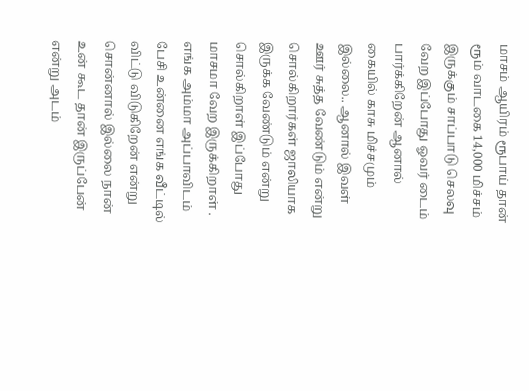மாசம் ஆயிரம் ரூபாய் தான் ரூம் வாடகை 14,000 மிச்சம் இருக்கும் சாப்பாடு செலவு வேற இப்போது ஓவர் டைம் பார்க்கிறேன் ஆனால் கையில் காசு மிச்சமும் இல்லை.. ஆனால் இவள் ஊர் சுத்த வேண்டும் என்று சொல்கிறார்கள் ஜாலியாக இருக்க வேண்டும் என்று சொல்கிறாள் இப்போது மாசமா வேற இருக்கிறாள் .
எங்க அம்மா அப்பாவிடம் பேசி உன்னை எங்க வீட்டில் விட்டு விடுகிறேன் என்று சொன்னால் இல்லை நான் உன் கூட தான் இருப்பேன் என்று அடம்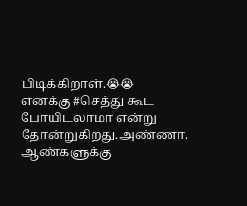பிடிக்கிறாள்.😭😭
எனக்கு #செத்து கூட போயிடலாமா என்று தோன்றுகிறது.அண்ணா.
ஆண்களுக்கு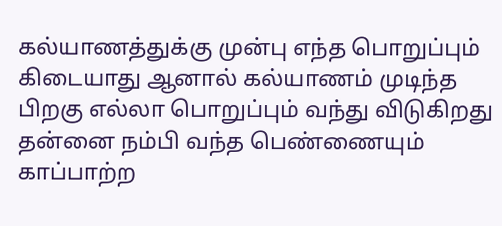கல்யாணத்துக்கு முன்பு எந்த பொறுப்பும் கிடையாது ஆனால் கல்யாணம் முடிந்த பிறகு எல்லா பொறுப்பும் வந்து விடுகிறது தன்னை நம்பி வந்த பெண்ணையும் காப்பாற்ற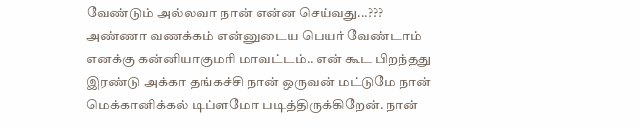வேண்டும் அல்லவா நான் என்ன செய்வது...???
அண்ணா வணக்கம் என்னுடைய பெயர் வேண்டாம் எனக்கு கன்னியாகுமரி மாவட்டம்.. என் கூட பிறந்தது இரண்டு அக்கா தங்கச்சி நான் ஒருவன் மட்டுமே நான் மெக்கானிக்கல் டிப்ளமோ படித்திருக்கிறேன். நான்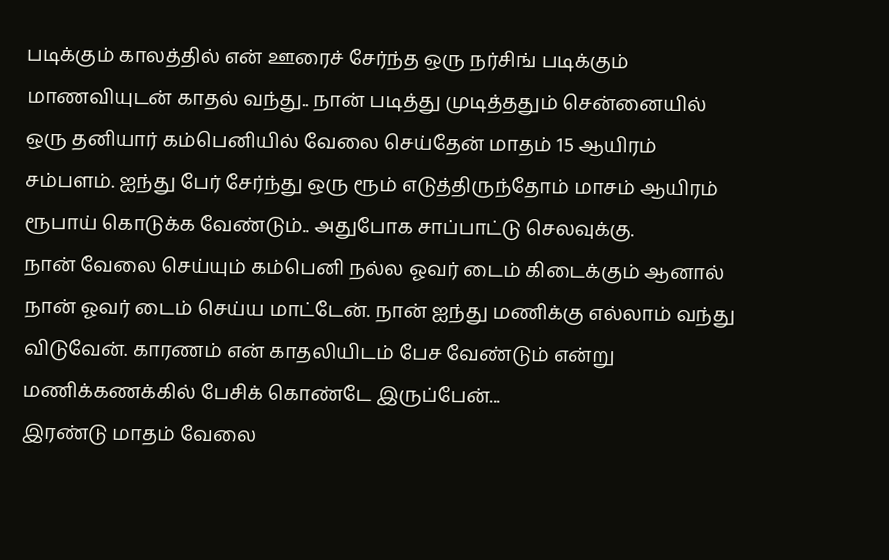படிக்கும் காலத்தில் என் ஊரைச் சேர்ந்த ஒரு நர்சிங் படிக்கும் மாணவியுடன் காதல் வந்து.. நான் படித்து முடித்ததும் சென்னையில் ஒரு தனியார் கம்பெனியில் வேலை செய்தேன் மாதம் 15 ஆயிரம் சம்பளம். ஐந்து பேர் சேர்ந்து ஒரு ரூம் எடுத்திருந்தோம் மாசம் ஆயிரம் ரூபாய் கொடுக்க வேண்டும்.. அதுபோக சாப்பாட்டு செலவுக்கு.
நான் வேலை செய்யும் கம்பெனி நல்ல ஓவர் டைம் கிடைக்கும் ஆனால் நான் ஓவர் டைம் செய்ய மாட்டேன். நான் ஐந்து மணிக்கு எல்லாம் வந்து விடுவேன். காரணம் என் காதலியிடம் பேச வேண்டும் என்று மணிக்கணக்கில் பேசிக் கொண்டே இருப்பேன்...
இரண்டு மாதம் வேலை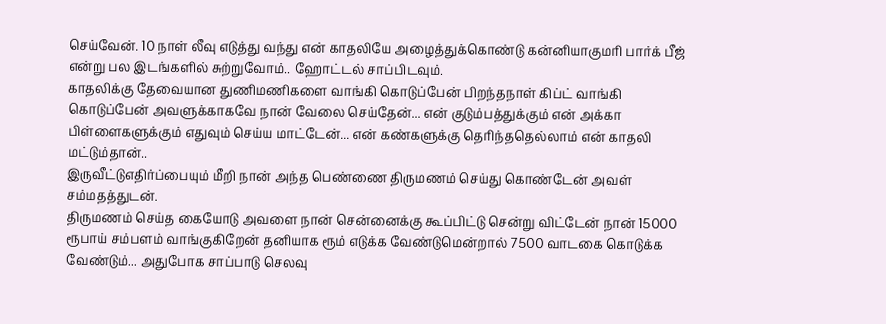செய்வேன். 10 நாள் லீவு எடுத்து வந்து என் காதலியே அழைத்துக்கொண்டு கன்னியாகுமரி பார்க் பீஜ் என்று பல இடங்களில் சுற்றுவோம்.. ஹோட்டல் சாப்பிடவும்.
காதலிக்கு தேவையான துணிமணிகளை வாங்கி கொடுப்பேன் பிறந்தநாள் கிப்ட் வாங்கி கொடுப்பேன் அவளுக்காகவே நான் வேலை செய்தேன்... என் குடும்பத்துக்கும் என் அக்கா பிள்ளைகளுக்கும் எதுவும் செய்ய மாட்டேன்... என் கண்களுக்கு தெரிந்ததெல்லாம் என் காதலி மட்டும்தான்..
இருவீட்டுஎதிர்ப்பையும் மீறி நான் அந்த பெண்ணை திருமணம் செய்து கொண்டேன் அவள் சம்மதத்துடன்.
திருமணம் செய்த கையோடு அவளை நான் சென்னைக்கு கூப்பிட்டு சென்று விட்டேன் நான் 15000 ரூபாய் சம்பளம் வாங்குகிறேன் தனியாக ரூம் எடுக்க வேண்டுமென்றால் 7500 வாடகை கொடுக்க வேண்டும்... அதுபோக சாப்பாடு செலவு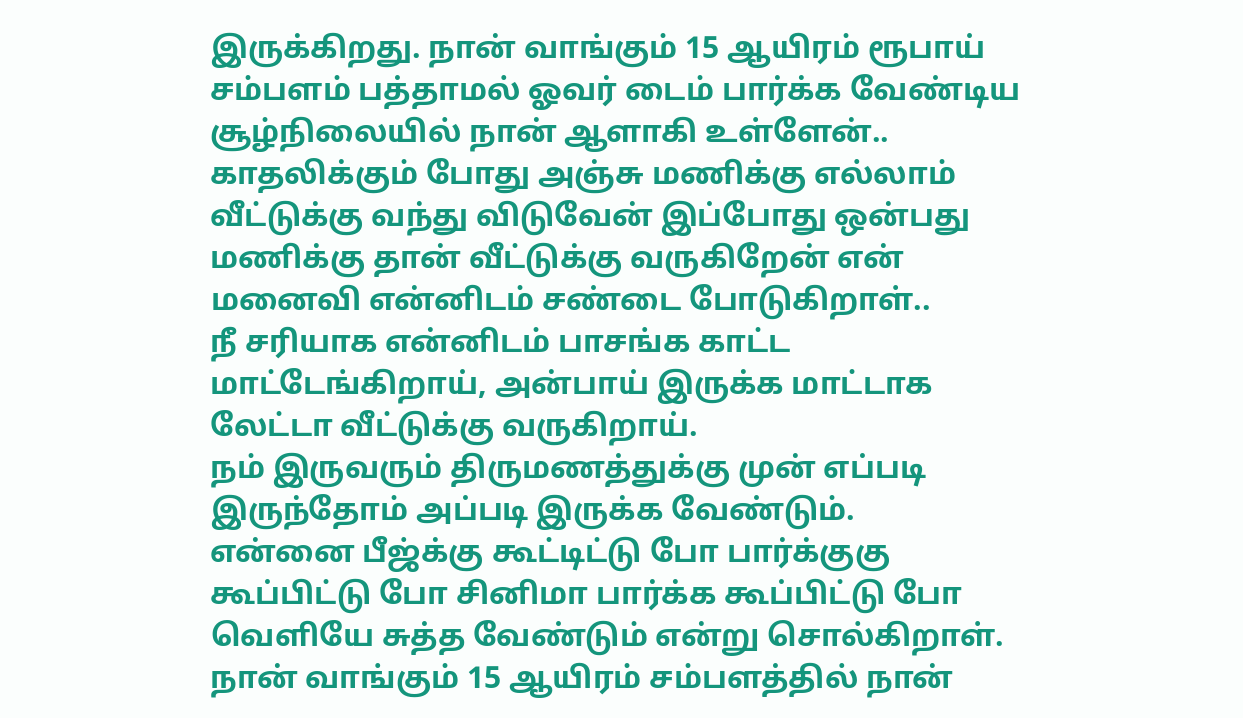இருக்கிறது. நான் வாங்கும் 15 ஆயிரம் ரூபாய் சம்பளம் பத்தாமல் ஓவர் டைம் பார்க்க வேண்டிய சூழ்நிலையில் நான் ஆளாகி உள்ளேன்..
காதலிக்கும் போது அஞ்சு மணிக்கு எல்லாம் வீட்டுக்கு வந்து விடுவேன் இப்போது ஒன்பது மணிக்கு தான் வீட்டுக்கு வருகிறேன் என் மனைவி என்னிடம் சண்டை போடுகிறாள்..
நீ சரியாக என்னிடம் பாசங்க காட்ட மாட்டேங்கிறாய், அன்பாய் இருக்க மாட்டாக லேட்டா வீட்டுக்கு வருகிறாய்.
நம் இருவரும் திருமணத்துக்கு முன் எப்படி இருந்தோம் அப்படி இருக்க வேண்டும்.
என்னை பீஜ்க்கு கூட்டிட்டு போ பார்க்குகு கூப்பிட்டு போ சினிமா பார்க்க கூப்பிட்டு போ வெளியே சுத்த வேண்டும் என்று சொல்கிறாள். நான் வாங்கும் 15 ஆயிரம் சம்பளத்தில் நான்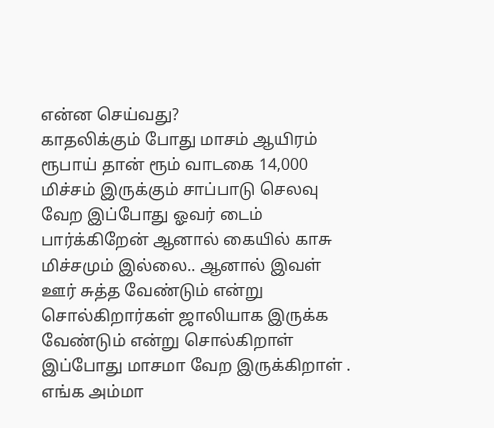என்ன செய்வது?
காதலிக்கும் போது மாசம் ஆயிரம் ரூபாய் தான் ரூம் வாடகை 14,000 மிச்சம் இருக்கும் சாப்பாடு செலவு வேற இப்போது ஓவர் டைம் பார்க்கிறேன் ஆனால் கையில் காசு மிச்சமும் இல்லை.. ஆனால் இவள் ஊர் சுத்த வேண்டும் என்று சொல்கிறார்கள் ஜாலியாக இருக்க வேண்டும் என்று சொல்கிறாள் இப்போது மாசமா வேற இருக்கிறாள் .
எங்க அம்மா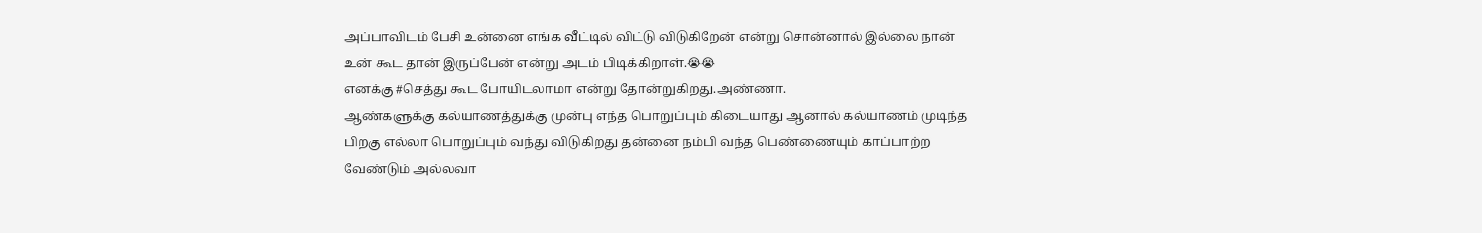அப்பாவிடம் பேசி உன்னை எங்க வீட்டில் விட்டு விடுகிறேன் என்று சொன்னால் இல்லை நான் உன் கூட தான் இருப்பேன் என்று அடம் பிடிக்கிறாள்.😭😭
எனக்கு #செத்து கூட போயிடலாமா என்று தோன்றுகிறது.அண்ணா.
ஆண்களுக்கு கல்யாணத்துக்கு முன்பு எந்த பொறுப்பும் கிடையாது ஆனால் கல்யாணம் முடிந்த பிறகு எல்லா பொறுப்பும் வந்து விடுகிறது தன்னை நம்பி வந்த பெண்ணையும் காப்பாற்ற வேண்டும் அல்லவா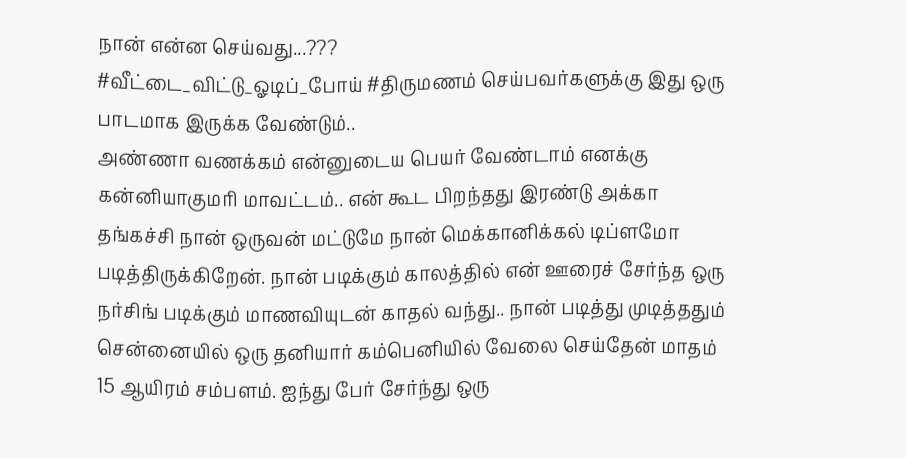நான் என்ன செய்வது...???
#வீட்டை_விட்டு_ஓடிப்_போய் #திருமணம் செய்பவர்களுக்கு இது ஒரு பாடமாக இருக்க வேண்டும்..
அண்ணா வணக்கம் என்னுடைய பெயர் வேண்டாம் எனக்கு கன்னியாகுமரி மாவட்டம்.. என் கூட பிறந்தது இரண்டு அக்கா தங்கச்சி நான் ஒருவன் மட்டுமே நான் மெக்கானிக்கல் டிப்ளமோ படித்திருக்கிறேன். நான் படிக்கும் காலத்தில் என் ஊரைச் சேர்ந்த ஒரு நர்சிங் படிக்கும் மாணவியுடன் காதல் வந்து.. நான் படித்து முடித்ததும் சென்னையில் ஒரு தனியார் கம்பெனியில் வேலை செய்தேன் மாதம் 15 ஆயிரம் சம்பளம். ஐந்து பேர் சேர்ந்து ஒரு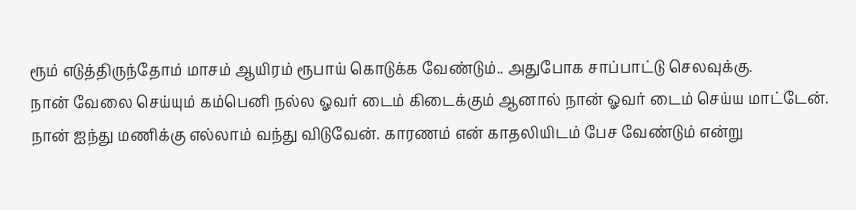ரூம் எடுத்திருந்தோம் மாசம் ஆயிரம் ரூபாய் கொடுக்க வேண்டும்.. அதுபோக சாப்பாட்டு செலவுக்கு.
நான் வேலை செய்யும் கம்பெனி நல்ல ஓவர் டைம் கிடைக்கும் ஆனால் நான் ஓவர் டைம் செய்ய மாட்டேன். நான் ஐந்து மணிக்கு எல்லாம் வந்து விடுவேன். காரணம் என் காதலியிடம் பேச வேண்டும் என்று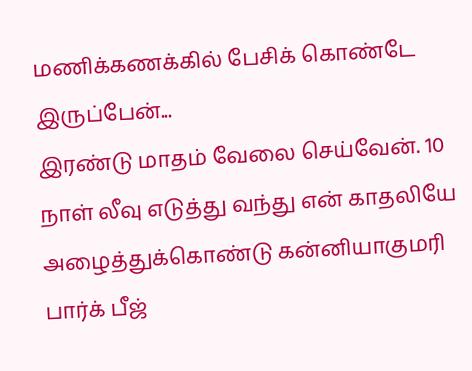மணிக்கணக்கில் பேசிக் கொண்டே இருப்பேன்...
இரண்டு மாதம் வேலை செய்வேன். 10 நாள் லீவு எடுத்து வந்து என் காதலியே அழைத்துக்கொண்டு கன்னியாகுமரி பார்க் பீஜ்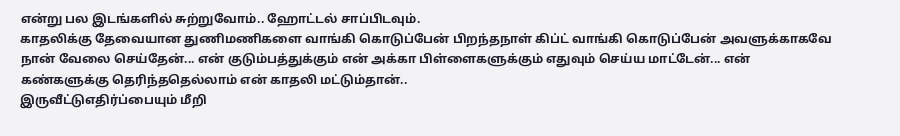என்று பல இடங்களில் சுற்றுவோம்.. ஹோட்டல் சாப்பிடவும்.
காதலிக்கு தேவையான துணிமணிகளை வாங்கி கொடுப்பேன் பிறந்தநாள் கிப்ட் வாங்கி கொடுப்பேன் அவளுக்காகவே நான் வேலை செய்தேன்... என் குடும்பத்துக்கும் என் அக்கா பிள்ளைகளுக்கும் எதுவும் செய்ய மாட்டேன்... என் கண்களுக்கு தெரிந்ததெல்லாம் என் காதலி மட்டும்தான்..
இருவீட்டுஎதிர்ப்பையும் மீறி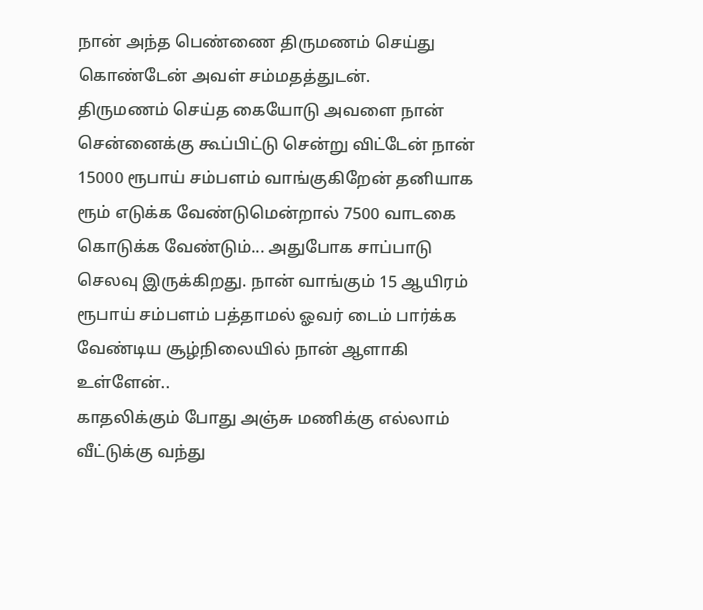நான் அந்த பெண்ணை திருமணம் செய்து கொண்டேன் அவள் சம்மதத்துடன்.
திருமணம் செய்த கையோடு அவளை நான் சென்னைக்கு கூப்பிட்டு சென்று விட்டேன் நான் 15000 ரூபாய் சம்பளம் வாங்குகிறேன் தனியாக ரூம் எடுக்க வேண்டுமென்றால் 7500 வாடகை கொடுக்க வேண்டும்... அதுபோக சாப்பாடு செலவு இருக்கிறது. நான் வாங்கும் 15 ஆயிரம் ரூபாய் சம்பளம் பத்தாமல் ஓவர் டைம் பார்க்க வேண்டிய சூழ்நிலையில் நான் ஆளாகி உள்ளேன்..
காதலிக்கும் போது அஞ்சு மணிக்கு எல்லாம் வீட்டுக்கு வந்து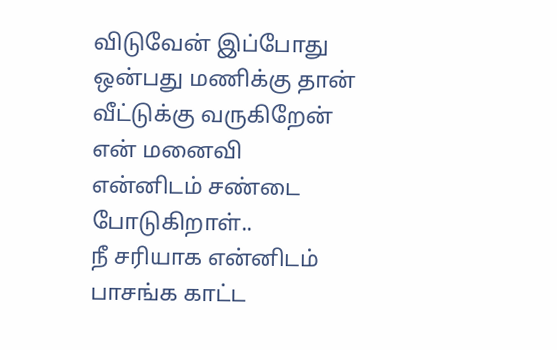விடுவேன் இப்போது ஒன்பது மணிக்கு தான் வீட்டுக்கு வருகிறேன் என் மனைவி என்னிடம் சண்டை போடுகிறாள்..
நீ சரியாக என்னிடம் பாசங்க காட்ட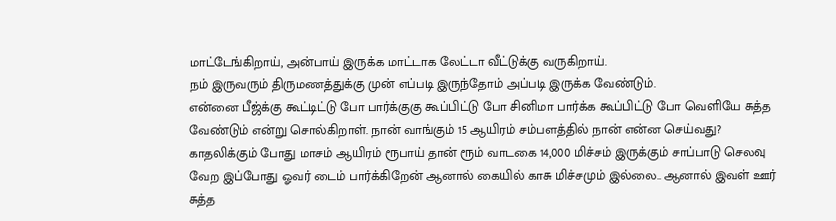மாட்டேங்கிறாய், அன்பாய் இருக்க மாட்டாக லேட்டா வீட்டுக்கு வருகிறாய்.
நம் இருவரும் திருமணத்துக்கு முன் எப்படி இருந்தோம் அப்படி இருக்க வேண்டும்.
என்னை பீஜ்க்கு கூட்டிட்டு போ பார்க்குகு கூப்பிட்டு போ சினிமா பார்க்க கூப்பிட்டு போ வெளியே சுத்த வேண்டும் என்று சொல்கிறாள். நான் வாங்கும் 15 ஆயிரம் சம்பளத்தில் நான் என்ன செய்வது?
காதலிக்கும் போது மாசம் ஆயிரம் ரூபாய் தான் ரூம் வாடகை 14,000 மிச்சம் இருக்கும் சாப்பாடு செலவு வேற இப்போது ஓவர் டைம் பார்க்கிறேன் ஆனால் கையில் காசு மிச்சமும் இல்லை.. ஆனால் இவள் ஊர் சுத்த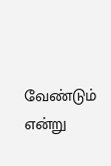வேண்டும் என்று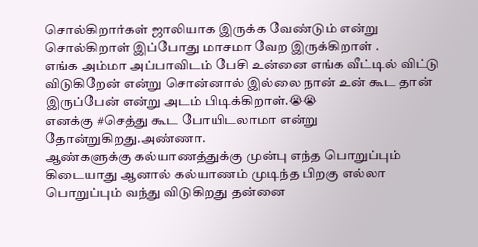சொல்கிறார்கள் ஜாலியாக இருக்க வேண்டும் என்று சொல்கிறாள் இப்போது மாசமா வேற இருக்கிறாள் .
எங்க அம்மா அப்பாவிடம் பேசி உன்னை எங்க வீட்டில் விட்டு விடுகிறேன் என்று சொன்னால் இல்லை நான் உன் கூட தான் இருப்பேன் என்று அடம் பிடிக்கிறாள்.😭😭
எனக்கு #செத்து கூட போயிடலாமா என்று தோன்றுகிறது.அண்ணா.
ஆண்களுக்கு கல்யாணத்துக்கு முன்பு எந்த பொறுப்பும் கிடையாது ஆனால் கல்யாணம் முடிந்த பிறகு எல்லா பொறுப்பும் வந்து விடுகிறது தன்னை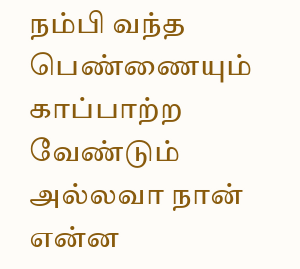நம்பி வந்த பெண்ணையும் காப்பாற்ற வேண்டும் அல்லவா நான் என்ன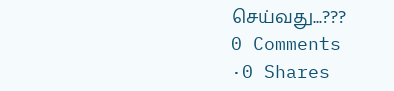செய்வது...???
0 Comments
·0 Shares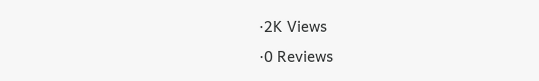·2K Views
·0 Reviews